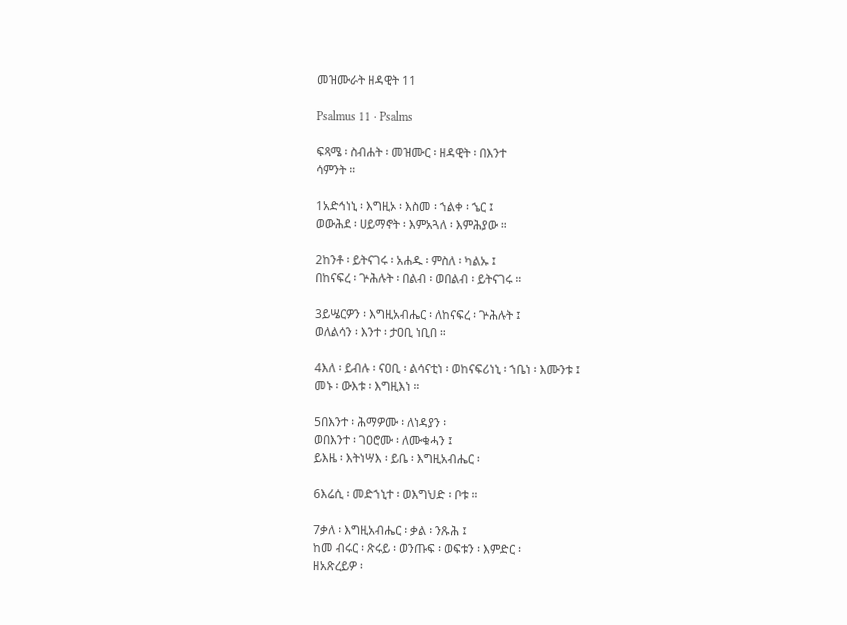መዝሙራት ዘዳዊት 11

Psalmus 11 · Psalms

ፍጻሜ ፡ ስብሐት ፡ መዝሙር ፡ ዘዳዊት ፡ በእንተ
ሳምንት ።

1አድኅነኒ ፡ እግዚኦ ፡ እስመ ፡ ኀልቀ ፡ ኄር ፤
ወውሕደ ፡ ሀይማኖት ፡ እምአጓለ ፡ እምሕያው ።

2ከንቶ ፡ ይትናገሩ ፡ አሐዱ ፡ ምስለ ፡ ካልኡ ፤
በከናፍረ ፡ ጕሕሉት ፡ በልብ ፡ ወበልብ ፡ ይትናገሩ ።

3ይሤርዎን ፡ እግዚአብሔር ፡ ለከናፍረ ፡ ጕሕሉት ፤
ወለልሳን ፡ እንተ ፡ ታዐቢ ነቢበ ።

4እለ ፡ ይብሉ ፡ ናዐቢ ፡ ልሳናቲነ ፡ ወከናፍሪነኒ ፡ ኀቤነ ፡ እሙንቱ ፤
መኑ ፡ ውእቱ ፡ እግዚእነ ።

5በእንተ ፡ ሕማዎሙ ፡ ለነዳያን ፡
ወበእንተ ፡ ገዐሮሙ ፡ ለሙቁሓን ፤
ይእዜ ፡ እትነሣእ ፡ ይቤ ፡ እግዚአብሔር ፡

6እሬሲ ፡ መድኀኒተ ፡ ወእግህድ ፡ ቦቱ ።

7ቃለ ፡ እግዚአብሔር ፡ ቃል ፡ ንጹሕ ፤
ከመ ብሩር ፡ ጽሩይ ፡ ወንጡፍ ፡ ወፍቱን ፡ እምድር ፡
ዘአጽረይዎ ፡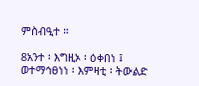ምስብዒተ ።

8አንተ ፡ እግዚኦ ፡ ዕቀበነ ፤
ወተማኅፀነነ ፡ እምዛቲ ፡ ትውልድ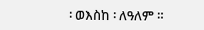፡ ወእስከ ፡ ለዓለም ።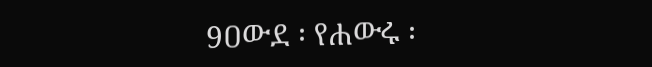9ዐውደ ፡ የሐውሩ ፡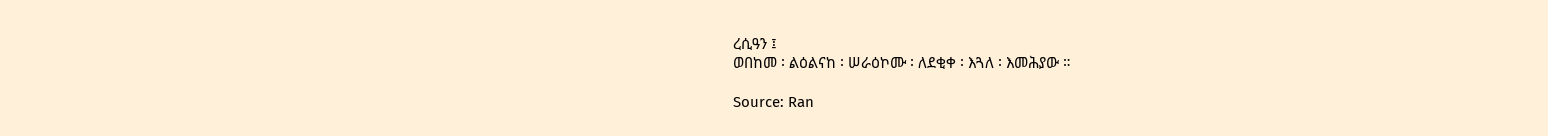ረሲዓን ፤
ወበከመ ፡ ልዕልናከ ፡ ሠራዕኮሙ ፡ ለደቂቀ ፡ እጓለ ፡ እመሕያው ።

Source: Ran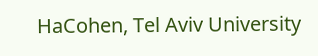HaCohen, Tel Aviv University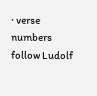· verse numbers follow Ludolf